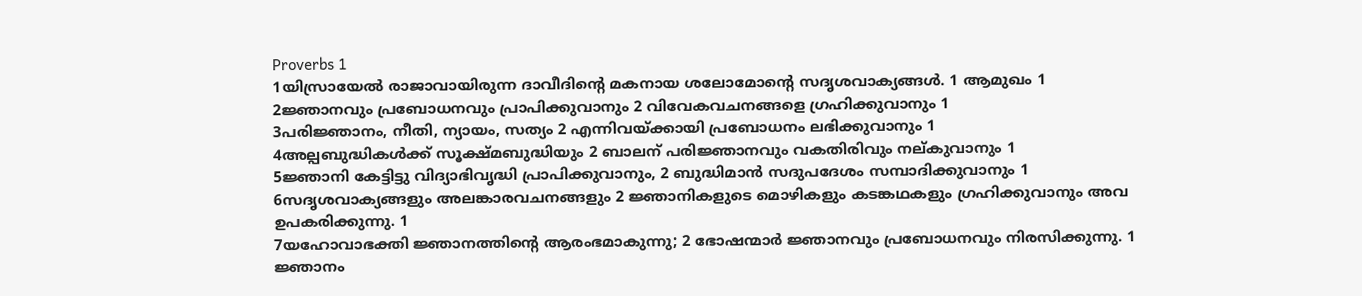Proverbs 1
1യിസ്രായേൽ രാജാവായിരുന്ന ദാവീദിന്റെ മകനായ ശലോമോന്റെ സദൃശവാക്യങ്ങൾ. 1 ആമുഖം 1
2ജ്ഞാനവും പ്രബോധനവും പ്രാപിക്കുവാനും 2 വിവേകവചനങ്ങളെ ഗ്രഹിക്കുവാനും 1
3പരിജ്ഞാനം, നീതി, ന്യായം, സത്യം 2 എന്നിവയ്ക്കായി പ്രബോധനം ലഭിക്കുവാനും 1
4അല്പബുദ്ധികൾക്ക് സൂക്ഷ്മബുദ്ധിയും 2 ബാലന് പരിജ്ഞാനവും വകതിരിവും നല്കുവാനും 1
5ജ്ഞാനി കേട്ടിട്ടു വിദ്യാഭിവൃദ്ധി പ്രാപിക്കുവാനും, 2 ബുദ്ധിമാൻ സദുപദേശം സമ്പാദിക്കുവാനും 1
6സദൃശവാക്യങ്ങളും അലങ്കാരവചനങ്ങളും 2 ജ്ഞാനികളുടെ മൊഴികളും കടങ്കഥകളും ഗ്രഹിക്കുവാനും അവ ഉപകരിക്കുന്നു. 1
7യഹോവാഭക്തി ജ്ഞാനത്തിന്റെ ആരംഭമാകുന്നു; 2 ഭോഷന്മാർ ജ്ഞാനവും പ്രബോധനവും നിരസിക്കുന്നു. 1 ജ്ഞാനം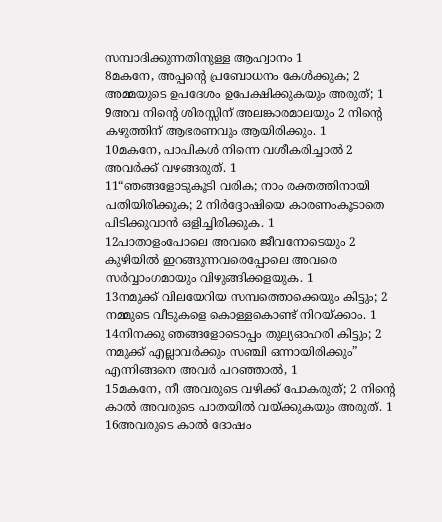സമ്പാദിക്കുന്നതിനുള്ള ആഹ്വാനം 1
8മകനേ, അപ്പന്റെ പ്രബോധനം കേൾക്കുക; 2 അമ്മയുടെ ഉപദേശം ഉപേക്ഷിക്കുകയും അരുത്; 1
9അവ നിന്റെ ശിരസ്സിന് അലങ്കാരമാലയും 2 നിന്റെ കഴുത്തിന് ആഭരണവും ആയിരിക്കും. 1
10മകനേ, പാപികൾ നിന്നെ വശീകരിച്ചാൽ 2 അവർക്ക് വഴങ്ങരുത്. 1
11“ഞങ്ങളോടുകൂടി വരിക; നാം രക്തത്തിനായി പതിയിരിക്കുക; 2 നിർദ്ദോഷിയെ കാരണംകൂടാതെ പിടിക്കുവാൻ ഒളിച്ചിരിക്കുക. 1
12പാതാളംപോലെ അവരെ ജീവനോടെയും 2 കുഴിയിൽ ഇറങ്ങുന്നവരെപ്പോലെ അവരെ സർവ്വാംഗമായും വിഴുങ്ങിക്കളയുക. 1
13നമുക്ക് വിലയേറിയ സമ്പത്തൊക്കെയും കിട്ടും; 2 നമ്മുടെ വീടുകളെ കൊള്ളകൊണ്ട് നിറയ്ക്കാം. 1
14നിനക്കു ഞങ്ങളോടൊപ്പം തുല്യഓഹരി കിട്ടും; 2 നമുക്ക് എല്ലാവർക്കും സഞ്ചി ഒന്നായിരിക്കും” എന്നിങ്ങനെ അവർ പറഞ്ഞാൽ, 1
15മകനേ, നീ അവരുടെ വഴിക്ക് പോകരുത്; 2 നിന്റെ കാൽ അവരുടെ പാതയിൽ വയ്ക്കുകയും അരുത്. 1
16അവരുടെ കാൽ ദോഷം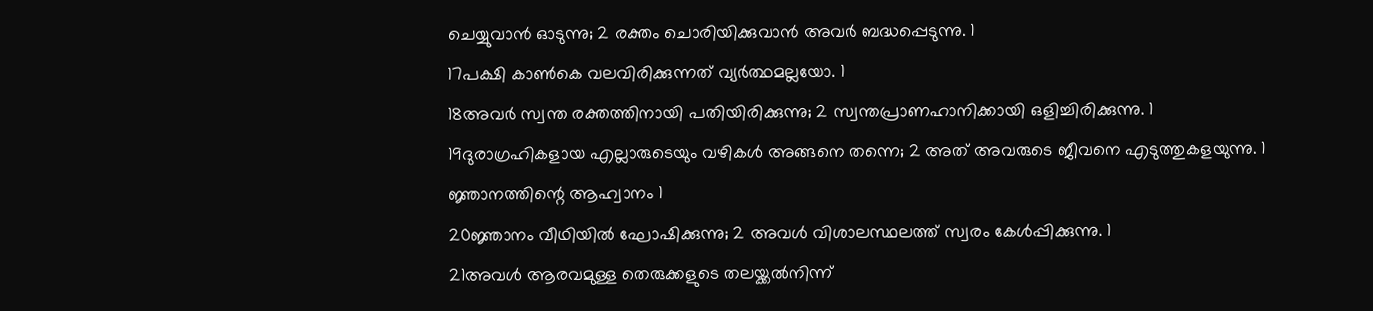ചെയ്യുവാൻ ഓടുന്നു; 2 രക്തം ചൊരിയിക്കുവാൻ അവർ ബദ്ധപ്പെടുന്നു. 1
17പക്ഷി കാൺകെ വലവിരിക്കുന്നത് വ്യർത്ഥമല്ലയോ. 1
18അവർ സ്വന്ത രക്തത്തിനായി പതിയിരിക്കുന്നു; 2 സ്വന്തപ്രാണഹാനിക്കായി ഒളിച്ചിരിക്കുന്നു. 1
19ദുരാഗ്രഹികളായ എല്ലാരുടെയും വഴികൾ അങ്ങനെ തന്നെ; 2 അത് അവരുടെ ജീവനെ എടുത്തുകളയുന്നു. 1 ജ്ഞാനത്തിന്റെ ആഹ്വാനം 1
20ജ്ഞാനം വീഥിയിൽ ഘോഷിക്കുന്നു; 2 അവൾ വിശാലസ്ഥലത്ത് സ്വരം കേൾപ്പിക്കുന്നു. 1
21അവൾ ആരവമുള്ള തെരുക്കളുടെ തലയ്ക്കൽനിന്ന്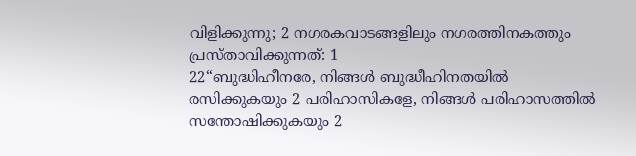വിളിക്കുന്നു; 2 നഗരകവാടങ്ങളിലും നഗരത്തിനകത്തും പ്രസ്താവിക്കുന്നത്: 1
22“ബുദ്ധിഹീനരേ, നിങ്ങൾ ബുദ്ധീഹിനതയിൽ രസിക്കുകയും 2 പരിഹാസികളേ, നിങ്ങൾ പരിഹാസത്തിൽ സന്തോഷിക്കുകയും 2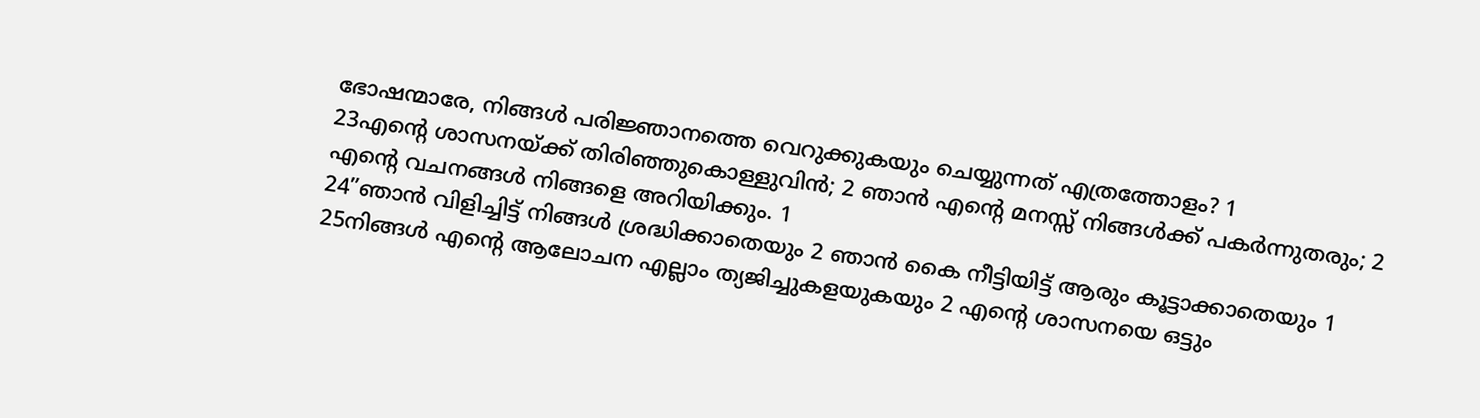ഭോഷന്മാരേ, നിങ്ങൾ പരിജ്ഞാനത്തെ വെറുക്കുകയും ചെയ്യുന്നത് എത്രത്തോളം? 1
23എന്റെ ശാസനയ്ക്ക് തിരിഞ്ഞുകൊള്ളുവിൻ; 2 ഞാൻ എന്റെ മനസ്സ് നിങ്ങൾക്ക് പകർന്നുതരും; 2 എന്റെ വചനങ്ങൾ നിങ്ങളെ അറിയിക്കും. 1
24”ഞാൻ വിളിച്ചിട്ട് നിങ്ങൾ ശ്രദ്ധിക്കാതെയും 2 ഞാൻ കൈ നീട്ടിയിട്ട് ആരും കൂട്ടാക്കാതെയും 1
25നിങ്ങൾ എന്റെ ആലോചന എല്ലാം ത്യജിച്ചുകളയുകയും 2 എന്റെ ശാസനയെ ഒട്ടും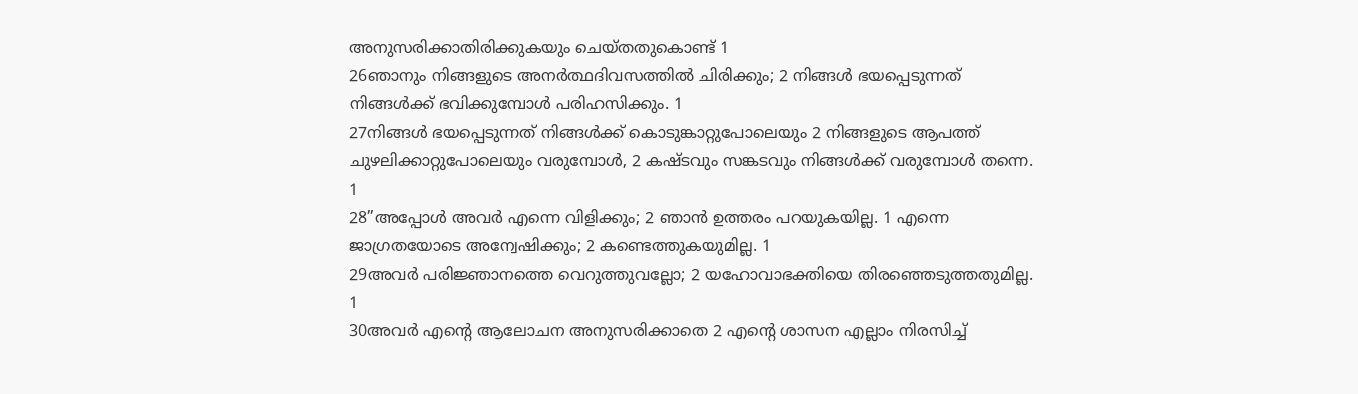അനുസരിക്കാതിരിക്കുകയും ചെയ്തതുകൊണ്ട് 1
26ഞാനും നിങ്ങളുടെ അനർത്ഥദിവസത്തിൽ ചിരിക്കും; 2 നിങ്ങൾ ഭയപ്പെടുന്നത് നിങ്ങൾക്ക് ഭവിക്കുമ്പോൾ പരിഹസിക്കും. 1
27നിങ്ങൾ ഭയപ്പെടുന്നത് നിങ്ങൾക്ക് കൊടുങ്കാറ്റുപോലെയും 2 നിങ്ങളുടെ ആപത്ത് ചുഴലിക്കാറ്റുപോലെയും വരുമ്പോൾ, 2 കഷ്ടവും സങ്കടവും നിങ്ങൾക്ക് വരുമ്പോൾ തന്നെ. 1
28”അപ്പോൾ അവർ എന്നെ വിളിക്കും; 2 ഞാൻ ഉത്തരം പറയുകയില്ല. 1 എന്നെ ജാഗ്രതയോടെ അന്വേഷിക്കും; 2 കണ്ടെത്തുകയുമില്ല. 1
29അവർ പരിജ്ഞാനത്തെ വെറുത്തുവല്ലോ; 2 യഹോവാഭക്തിയെ തിരഞ്ഞെടുത്തതുമില്ല. 1
30അവർ എന്റെ ആലോചന അനുസരിക്കാതെ 2 എന്റെ ശാസന എല്ലാം നിരസിച്ച്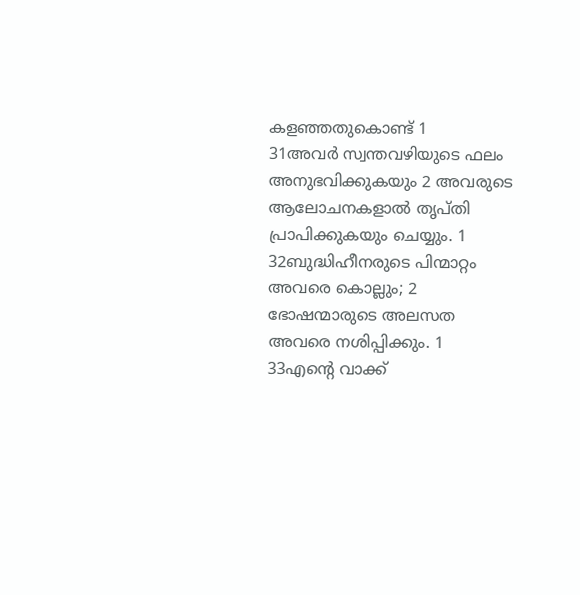കളഞ്ഞതുകൊണ്ട് 1
31അവർ സ്വന്തവഴിയുടെ ഫലം അനുഭവിക്കുകയും 2 അവരുടെ ആലോചനകളാൽ തൃപ്തി പ്രാപിക്കുകയും ചെയ്യും. 1
32ബുദ്ധിഹീനരുടെ പിന്മാറ്റം അവരെ കൊല്ലും; 2 ഭോഷന്മാരുടെ അലസത അവരെ നശിപ്പിക്കും. 1
33എന്റെ വാക്ക്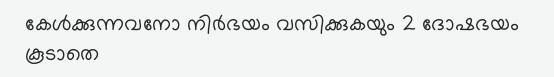കേൾക്കുന്നവനോ നിർഭയം വസിക്കുകയും 2 ദോഷഭയം കൂടാതെ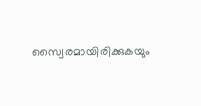സ്വൈരമായിരിക്കുകയും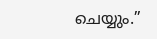ചെയ്യും.”